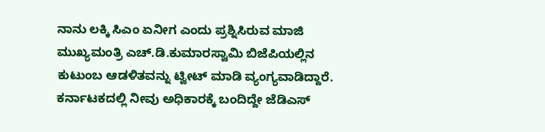ನಾನು ಲಕ್ಕಿ ಸಿಎಂ ಏನೀಗ ಎಂದು ಪ್ರಶ್ನಿಸಿರುವ ಮಾಜಿ ಮುಖ್ಯಮಂತ್ರಿ ಎಚ್.ಡಿ.ಕುಮಾರಸ್ವಾಮಿ ಬಿಜೆಪಿಯಲ್ಲಿನ ಕುಟುಂಬ ಆಡಳಿತವನ್ನು ಟ್ವೀಟ್ ಮಾಡಿ ವ್ಯಂಗ್ಯವಾಡಿದ್ದಾರೆ.
ಕರ್ನಾಟಕದಲ್ಲಿ ನೀವು ಅಧಿಕಾರಕ್ಕೆ ಬಂದಿದ್ದೇ ಜೆಡಿಎಸ್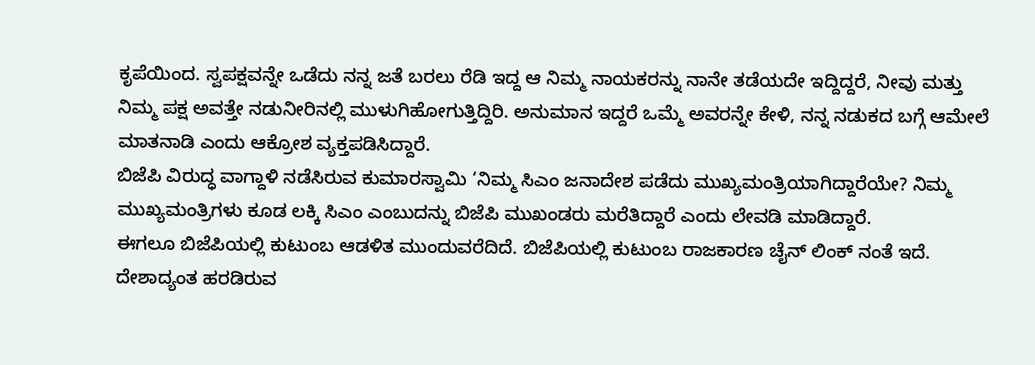ಕೃಪೆಯಿಂದ. ಸ್ವಪಕ್ಷವನ್ನೇ ಒಡೆದು ನನ್ನ ಜತೆ ಬರಲು ರೆಡಿ ಇದ್ದ ಆ ನಿಮ್ಮ ನಾಯಕರನ್ನು ನಾನೇ ತಡೆಯದೇ ಇದ್ದಿದ್ದರೆ, ನೀವು ಮತ್ತು ನಿಮ್ಮ ಪಕ್ಷ ಅವತ್ತೇ ನಡುನೀರಿನಲ್ಲಿ ಮುಳುಗಿಹೋಗುತ್ತಿದ್ದಿರಿ. ಅನುಮಾನ ಇದ್ದರೆ ಒಮ್ಮೆ ಅವರನ್ನೇ ಕೇಳಿ, ನನ್ನ ನಡುಕದ ಬಗ್ಗೆ ಆಮೇಲೆ ಮಾತನಾಡಿ ಎಂದು ಆಕ್ರೋಶ ವ್ಯಕ್ತಪಡಿಸಿದ್ದಾರೆ.
ಬಿಜೆಪಿ ವಿರುದ್ಧ ವಾಗ್ದಾಳಿ ನಡೆಸಿರುವ ಕುಮಾರಸ್ವಾಮಿ ‘ನಿಮ್ಮ ಸಿಎಂ ಜನಾದೇಶ ಪಡೆದು ಮುಖ್ಯಮಂತ್ರಿಯಾಗಿದ್ದಾರೆಯೇ? ನಿಮ್ಮ ಮುಖ್ಯಮಂತ್ರಿಗಳು ಕೂಡ ಲಕ್ಕಿ ಸಿಎಂ ಎಂಬುದನ್ನು ಬಿಜೆಪಿ ಮುಖಂಡರು ಮರೆತಿದ್ದಾರೆ ಎಂದು ಲೇವಡಿ ಮಾಡಿದ್ದಾರೆ.
ಈಗಲೂ ಬಿಜೆಪಿಯಲ್ಲಿ ಕುಟುಂಬ ಆಡಳಿತ ಮುಂದುವರೆದಿದೆ. ಬಿಜೆಪಿಯಲ್ಲಿ ಕುಟುಂಬ ರಾಜಕಾರಣ ಚೈನ್ ಲಿಂಕ್ ನಂತೆ ಇದೆ. ದೇಶಾದ್ಯಂತ ಹರಡಿರುವ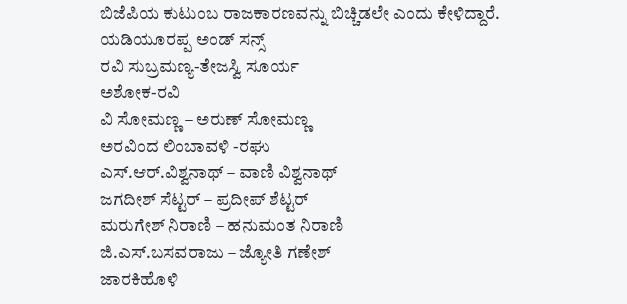ಬಿಜೆಪಿಯ ಕುಟುಂಬ ರಾಜಕಾರಣವನ್ನು ಬಿಚ್ಚಿಡಲೇ ಎಂದು ಕೇಳಿದ್ದಾರೆ.
ಯಡಿಯೂರಪ್ಪ ಅಂಡ್ ಸನ್ಸ್
ರವಿ ಸುಬ್ರಮಣ್ಯ-ತೇಜಸ್ವಿ ಸೂರ್ಯ
ಅಶೋಕ-ರವಿ
ವಿ ಸೋಮಣ್ಣ – ಅರುಣ್ ಸೋಮಣ್ಣ
ಅರವಿಂದ ಲಿಂಬಾವಳಿ -ರಘು
ಎಸ್.ಆರ್.ವಿಶ್ವನಾಥ್ – ವಾಣಿ ವಿಶ್ವನಾಥ್
ಜಗದೀಶ್ ಸೆಟ್ಟರ್ – ಪ್ರದೀಪ್ ಶೆಟ್ಟರ್
ಮರುಗೇಶ್ ನಿರಾಣಿ – ಹನುಮಂತ ನಿರಾಣಿ
ಜಿ.ಎಸ್.ಬಸವರಾಜು – ಜ್ಯೋತಿ ಗಣೇಶ್
ಜಾರಕಿಹೊಳಿ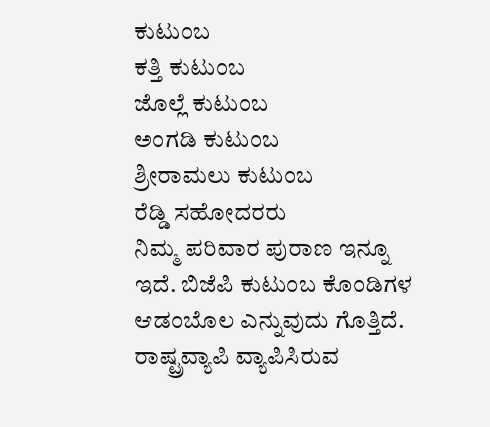ಕುಟುಂಬ
ಕತ್ತಿ ಕುಟುಂಬ
ಜೊಲ್ಲೆ ಕುಟುಂಬ
ಅಂಗಡಿ ಕುಟುಂಬ
ಶ್ರೀರಾಮಲು ಕುಟುಂಬ
ರೆಡ್ಡಿ ಸಹೋದರರು
ನಿಮ್ಮ ಪರಿವಾರ ಪುರಾಣ ಇನ್ನೂ ಇದೆ. ಬಿಜೆಪಿ ಕುಟುಂಬ ಕೊಂಡಿಗಳ ಆಡಂಬೊಲ ಎನ್ನುವುದು ಗೊತ್ತಿದೆ. ರಾಷ್ಟ್ರವ್ಯಾಪಿ ವ್ಯಾಪಿಸಿರುವ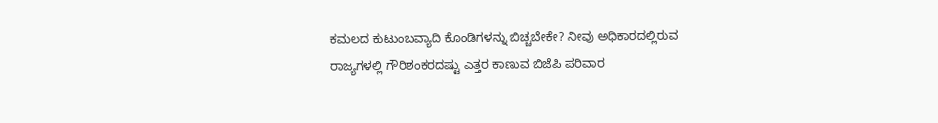ಕಮಲದ ಕುಟುಂಬವ್ಯಾದಿ ಕೊಂಡಿಗಳನ್ನು ಬಿಚ್ಚಬೇಕೇ? ನೀವು ಅಧಿಕಾರದಲ್ಲಿರುವ ರಾಜ್ಯಗಳಲ್ಲಿ ಗೌರಿಶಂಕರದಷ್ಟು ಎತ್ತರ ಕಾಣುವ ಬಿಜೆಪಿ ಪರಿವಾರ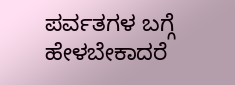ಪರ್ವತಗಳ ಬಗ್ಗೆ ಹೇಳಬೇಕಾದರೆ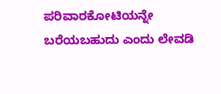ಪರಿವಾರಕೋಟಿಯನ್ನೇ ಬರೆಯಬಹುದು ಎಂದು ಲೇವಡಿ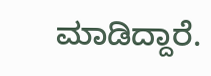ಮಾಡಿದ್ದಾರೆ.